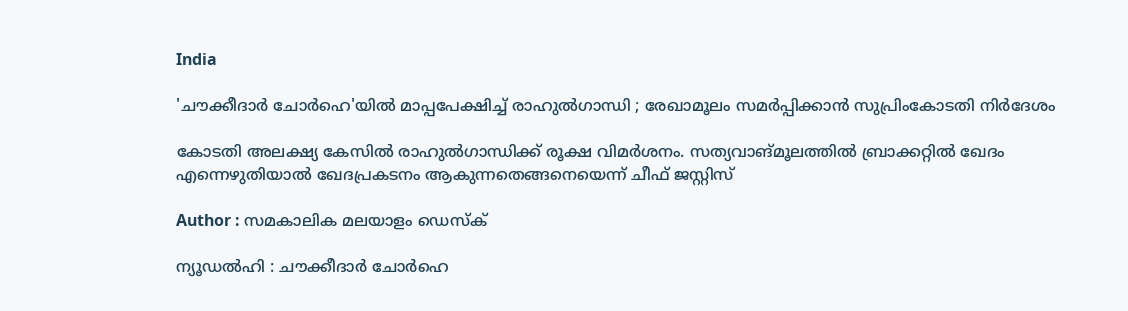India

'ചൗക്കീദാര്‍ ചോര്‍ഹെ'യില്‍ മാപ്പപേക്ഷിച്ച് രാഹുല്‍ഗാന്ധി ; രേഖാമൂലം സമര്‍പ്പിക്കാന്‍ സുപ്രിംകോടതി നിര്‍ദേശം

കോടതി അലക്ഷ്യ കേസില്‍ രാഹുല്‍ഗാന്ധിക്ക് രൂക്ഷ വിമര്‍ശനം. സത്യവാങ്മൂലത്തില്‍ ബ്രാക്കറ്റില്‍ ഖേദം എന്നെഴുതിയാല്‍ ഖേദപ്രകടനം ആകുന്നതെങ്ങനെയെന്ന് ചീഫ് ജസ്റ്റിസ്

Author : സമകാലിക മലയാളം ഡെസ്ക്

ന്യൂഡല്‍ഹി : ചൗക്കീദാര്‍ ചോര്‍ഹെ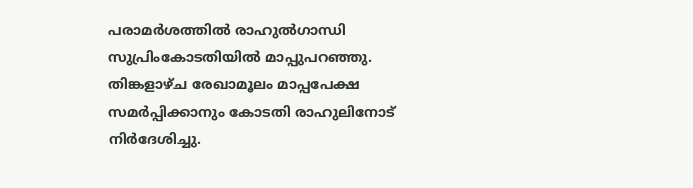പരാമര്‍ശത്തില്‍ രാഹുല്‍ഗാന്ധി സുപ്രിംകോടതിയില്‍ മാപ്പുപറഞ്ഞു. തിങ്കളാഴ്ച രേഖാമൂലം മാപ്പപേക്ഷ സമര്‍പ്പിക്കാനും കോടതി രാഹുലിനോട് നിര്‍ദേശിച്ചു.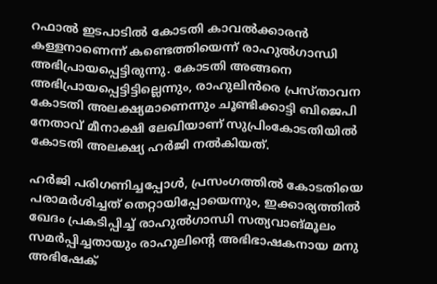റഫാല്‍ ഇടപാടില്‍ കോടതി കാവല്‍ക്കാരന്‍ കള്ളനാണെന്ന് കണ്ടെത്തിയെന്ന് രാഹുല്‍ഗാന്ധി അഭിപ്രായപ്പെട്ടിരുന്നു. കോടതി അങ്ങനെ അഭിപ്രായപ്പെട്ടിട്ടില്ലെന്നും, രാഹുലിന്‍രെ പ്രസ്താവന കോടതി അലക്ഷ്യമാണെന്നും ചൂണ്ടിക്കാട്ടി ബിജെപി നേതാവ് മീനാക്ഷി ലേഖിയാണ് സുപ്രിംകോടതിയില്‍ കോടതി അലക്ഷ്യ ഹര്‍ജി നല്‍കിയത്.

ഹര്‍ജി പരിഗണിച്ചപ്പോള്‍, പ്രസംഗത്തില്‍ കോടതിയെ പരാമര്‍ശിച്ചത് തെറ്റായിപ്പോയെന്നും, ഇക്കാര്യത്തില്‍ ഖേദം പ്രകടിപ്പിച്ച് രാഹുല്‍ഗാന്ധി സത്യവാങ്മൂലം സമര്‍പ്പിച്ചതായും രാഹുലിന്റെ അഭിഭാഷകനായ മനു അഭിഷേക്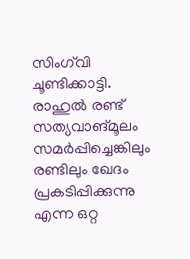സിംഗ്‌വി ചൂണ്ടിക്കാട്ടി. രാഹുല്‍ രണ്ട് സത്യവാങ്മൂലം സമര്‍പ്പിച്ചെങ്കിലും രണ്ടിലും ഖേദം പ്രകടിപ്പിക്കുന്നു എന്ന ഒറ്റ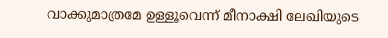വാക്കുമാത്രമേ ഉള്ളൂവെന്ന് മീനാക്ഷി ലേഖിയുടെ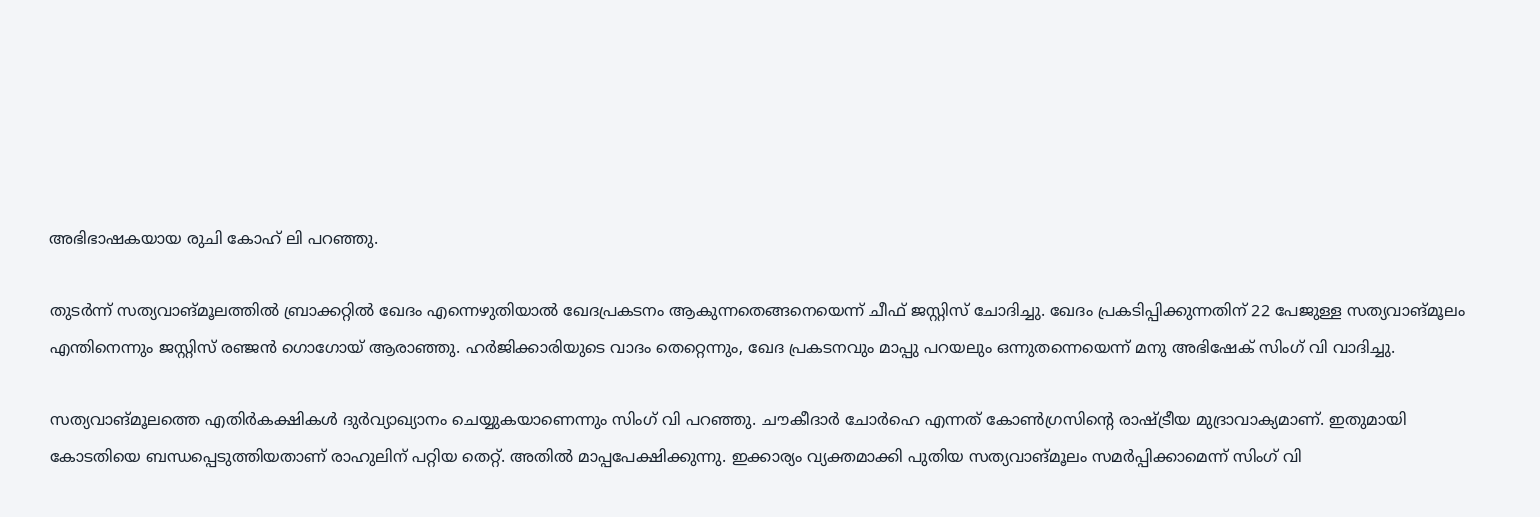അഭിഭാഷകയായ രുചി കോഹ് ലി പറഞ്ഞു.

തുടര്‍ന്ന് സത്യവാങ്മൂലത്തില്‍ ബ്രാക്കറ്റില്‍ ഖേദം എന്നെഴുതിയാല്‍ ഖേദപ്രകടനം ആകുന്നതെങ്ങനെയെന്ന് ചീഫ് ജസ്റ്റിസ് ചോദിച്ചു. ഖേദം പ്രകടിപ്പിക്കുന്നതിന് 22 പേജുള്ള സത്യവാങ്മൂലം എന്തിനെന്നും ജസ്റ്റിസ് രഞ്ജന്‍ ഗൊഗോയ് ആരാഞ്ഞു. ഹര്‍ജിക്കാരിയുടെ വാദം തെറ്റെന്നും, ഖേദ പ്രകടനവും മാപ്പു പറയലും ഒന്നുതന്നെയെന്ന് മനു അഭിഷേക് സിംഗ് വി വാദിച്ചു.

സത്യവാങ്മൂലത്തെ എതിര്‍കക്ഷികള്‍ ദുര്‍വ്യാഖ്യാനം ചെയ്യുകയാണെന്നും സിംഗ് വി പറഞ്ഞു. ചൗകീദാര്‍ ചോര്‍ഹെ എന്നത് കോണ്‍ഗ്രസിന്റെ രാഷ്ട്രീയ മുദ്രാവാക്യമാണ്. ഇതുമായി കോടതിയെ ബന്ധപ്പെടുത്തിയതാണ് രാഹുലിന് പറ്റിയ തെറ്റ്. അതില്‍ മാപ്പപേക്ഷിക്കുന്നു. ഇക്കാര്യം വ്യക്തമാക്കി പുതിയ സത്യവാങ്മൂലം സമര്‍പ്പിക്കാമെന്ന് സിംഗ് വി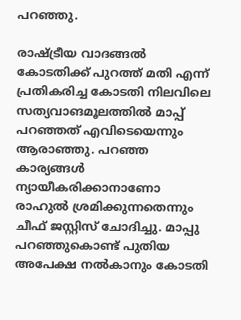പറഞ്ഞു.

രാഷ്ട്രീയ വാദങ്ങല്‍ കോടതിക്ക് പുറത്ത് മതി എന്ന് പ്രതികരിച്ച കോടതി നിലവിലെ സത്യവാങമൂലത്തില്‍ മാപ്പ് പറഞ്ഞത് എവിടെയെന്നും ആരാഞ്ഞു. പറഞ്ഞ കാര്യങ്ങള്‍ ന്യായീകരിക്കാനാണോ രാഹുല്‍ ശ്രമിക്കുന്നതെന്നും ചീഫ് ജസ്റ്റിസ് ചോദിച്ചു. മാപ്പു പറഞ്ഞുകൊണ്ട് പുതിയ അപേക്ഷ നല്‍കാനും കോടതി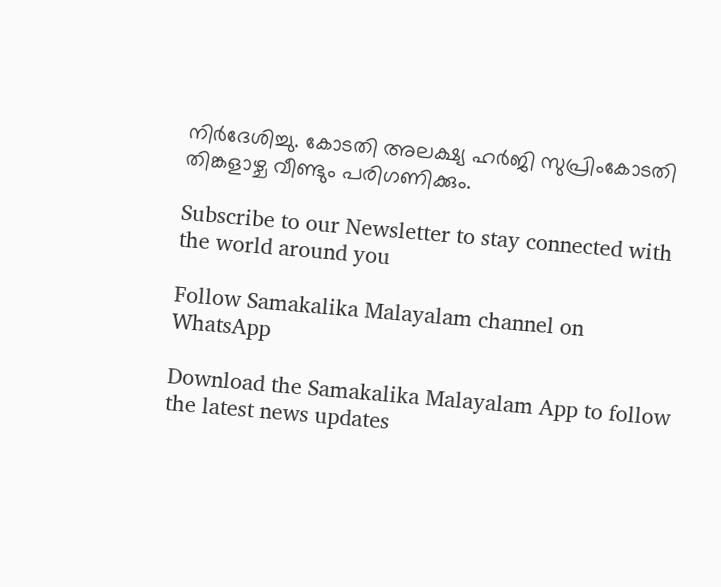നിര്‍ദേശിച്ചു. കോടതി അലക്ഷ്യ ഹർജി സുപ്രിംകോടതി തിങ്കളാഴ്ച വീണ്ടും പരിഗണിക്കും.

Subscribe to our Newsletter to stay connected with the world around you

Follow Samakalika Malayalam channel on WhatsApp

Download the Samakalika Malayalam App to follow the latest news updates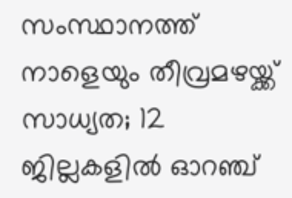സംസ്ഥാനത്ത് നാളെയും തീവ്രമഴയ്ക്ക് സാധ്യത; 12 ജില്ലകളില്‍ ഓറഞ്ച്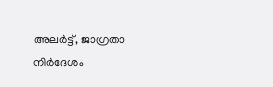അലര്‍ട്ട്, ജാഗ്രതാ നിര്‍ദേശം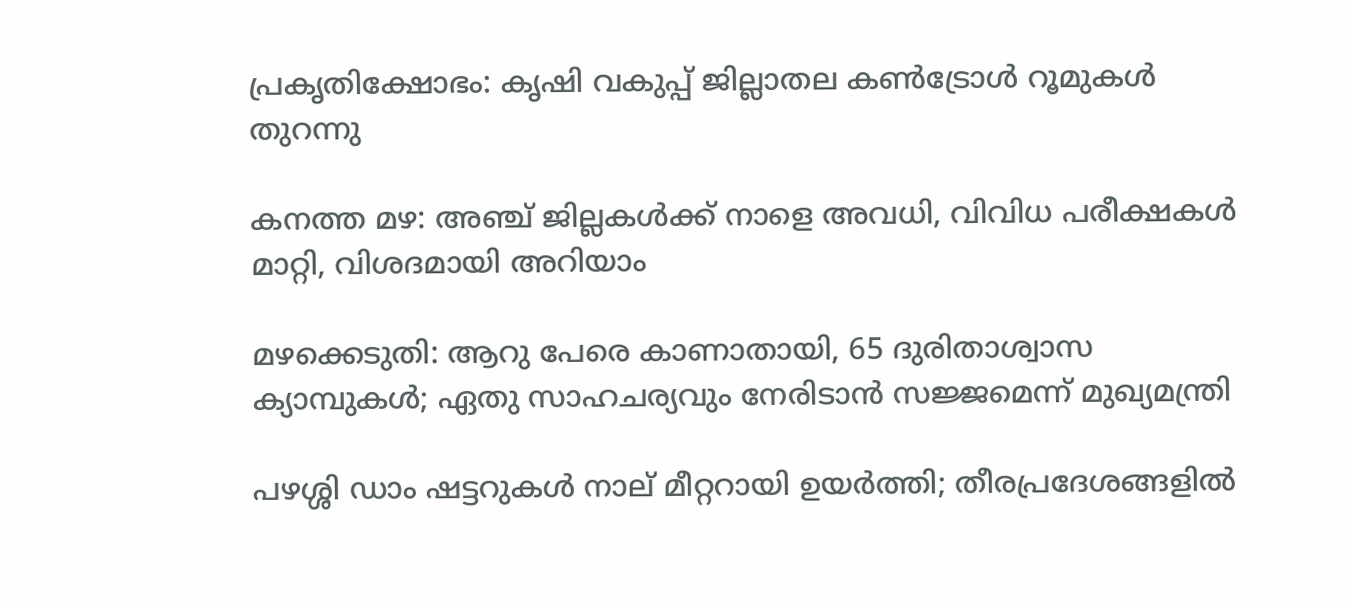പ്രകൃതിക്ഷോഭം: കൃഷി വകുപ്പ് ജില്ലാതല കൺട്രോൾ റൂമുകൾ തുറന്നു

കനത്ത മഴ: അഞ്ച് ജില്ലകൾക്ക് നാളെ അവധി, വിവിധ പരീക്ഷകൾ മാറ്റി, വിശദമായി അറിയാം

മഴക്കെടുതി: ആറു പേരെ കാണാതായി, 65 ദുരിതാശ്വാസ ക്യാമ്പുകള്‍; ഏതു സാഹചര്യവും നേരിടാൻ സജ്ജമെന്ന് മുഖ്യമന്ത്രി

പഴശ്ശി ഡാം ഷട്ടറുകള്‍ നാല് മീറ്ററായി ഉയര്‍ത്തി; തീരപ്രദേശങ്ങളില്‍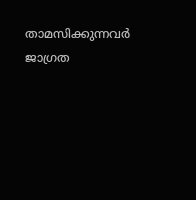താമസിക്കുന്നവര്‍ ജാഗ്രത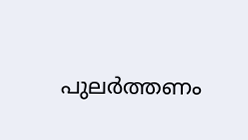പുലർത്തണം